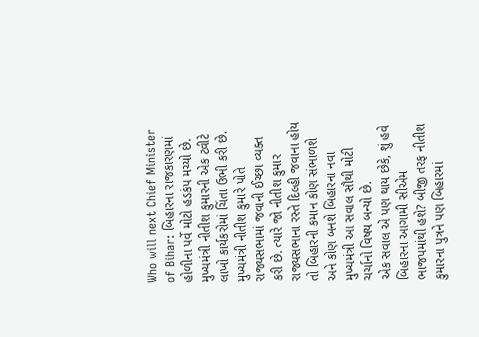Who will next Chief Minister of Bihar: બિહારના રાજકારણમાં હોળીના પર્વે મોટો હડકંપ મચ્યો છે. મુખ્યમંત્રી નીતીશ કુમારની એક ટ્વીટે લાખો કાર્યકરોમાં ચિંતા ઉભી કરી છે. મુખ્યમંત્રી નીતીશ કુમારે પોતે રાજ્યસભામાં જવાની ઈચ્છા વ્યક્ત કરી છે. ત્યારે જો નીતીશ કુમાર રાજ્યસભાના રસ્તે દિલ્હી જવાના હોય તો બિહારની કમાન કોણ સંભાળશે અને કોણ બનશે બિહારના નવા મુખ્યમંત્રી આ સવાલ સૌથી મોટી ચર્ચાનો વિષય બન્યો છે.
એક સવાલ એ પણ થાય છેકે, શું હવે બિહારના આગામી સીએમ ભાજપમાંથી હશે? બીજી તરફ નીતીશ કુમારના પુત્રને પણ બિહારમાં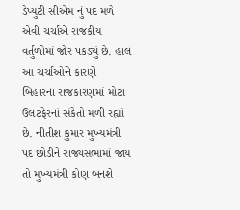ડેપ્યુટી સીએમ નું પદ મળે એવી ચર્ચાએ રાજકીય વર્તુળોમાં જોર પકડ્યું છે. હાલ આ ચર્ચાઓને કારણે બિહારના રાજકારણમાં મોટા ઉલટફેરનાં સંકેતો મળી રહ્યાં છે. નીતીશ કુમાર મુખ્યમંત્રી પદ છોડીને રાજ્યસભામાં જાય તો મુખ્યમંત્રી કોણ બનશે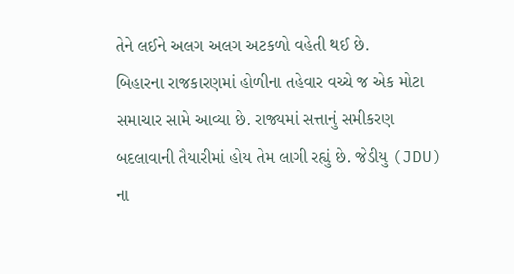તેને લઈને અલગ અલગ અટકળો વહેતી થઈ છે.
બિહારના રાજકારણમાં હોળીના તહેવાર વચ્ચે જ એક મોટા સમાચાર સામે આવ્યા છે. રાજ્યમાં સત્તાનું સમીકરણ બદલાવાની તૈયારીમાં હોય તેમ લાગી રહ્યું છે. જેડીયુ (JDU) ના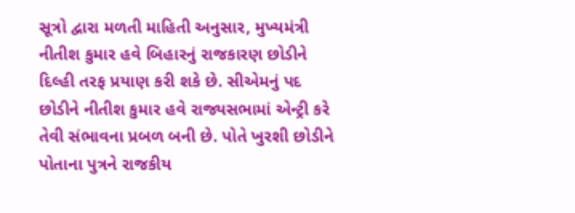સૂત્રો દ્વારા મળતી માહિતી અનુસાર, મુખ્યમંત્રી નીતીશ કુમાર હવે બિહારનું રાજકારણ છોડીને દિલ્હી તરફ પ્રયાણ કરી શકે છે. સીએમનું પદ છોડીને નીતીશ કુમાર હવે રાજ્યસભામાં એન્ટ્રી કરે તેવી સંભાવના પ્રબળ બની છે. પોતે ખુરશી છોડીને પોતાના પુત્રને રાજકીય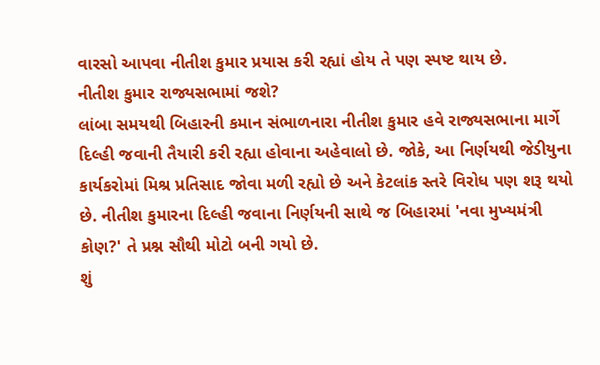વારસો આપવા નીતીશ કુમાર પ્રયાસ કરી રહ્યાં હોય તે પણ સ્પષ્ટ થાય છે.
નીતીશ કુમાર રાજ્યસભામાં જશે?
લાંબા સમયથી બિહારની કમાન સંભાળનારા નીતીશ કુમાર હવે રાજ્યસભાના માર્ગે દિલ્હી જવાની તૈયારી કરી રહ્યા હોવાના અહેવાલો છે. જોકે, આ નિર્ણયથી જેડીયુના કાર્યકરોમાં મિશ્ર પ્રતિસાદ જોવા મળી રહ્યો છે અને કેટલાંક સ્તરે વિરોધ પણ શરૂ થયો છે. નીતીશ કુમારના દિલ્હી જવાના નિર્ણયની સાથે જ બિહારમાં 'નવા મુખ્યમંત્રી કોણ?' તે પ્રશ્ન સૌથી મોટો બની ગયો છે.
શું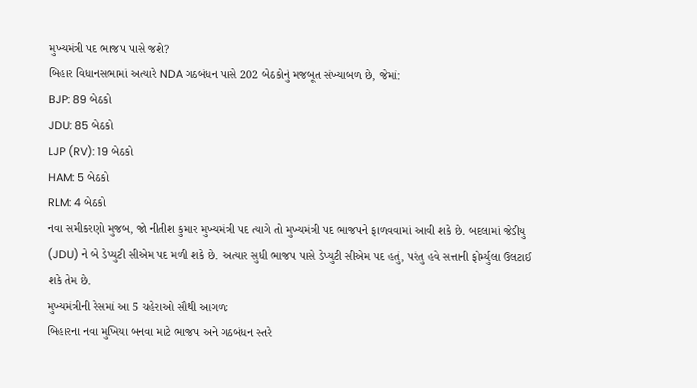મુખ્યમંત્રી પદ ભાજપ પાસે જશે?
બિહાર વિધાનસભામાં અત્યારે NDA ગઠબંધન પાસે 202 બેઠકોનું મજબૂત સંખ્યાબળ છે, જેમાં:
BJP: 89 બેઠકો
JDU: 85 બેઠકો
LJP (RV): 19 બેઠકો
HAM: 5 બેઠકો
RLM: 4 બેઠકો
નવા સમીકરણો મુજબ, જો નીતીશ કુમાર મુખ્યમંત્રી પદ ત્યાગે તો મુખ્યમંત્રી પદ ભાજપને ફાળવવામાં આવી શકે છે. બદલામાં જેડીયુ (JDU) ને બે ડેપ્યુટી સીએમ પદ મળી શકે છે. અત્યાર સુધી ભાજપ પાસે ડેપ્યુટી સીએમ પદ હતું, પરંતુ હવે સત્તાની ફોર્મ્યુલા ઉલટાઈ શકે તેમ છે.
મુખ્યમંત્રીની રેસમાં આ 5 ચહેરાઓ સૌથી આગળઃ
બિહારના નવા મુખિયા બનવા માટે ભાજપ અને ગઠબંધન સ્તરે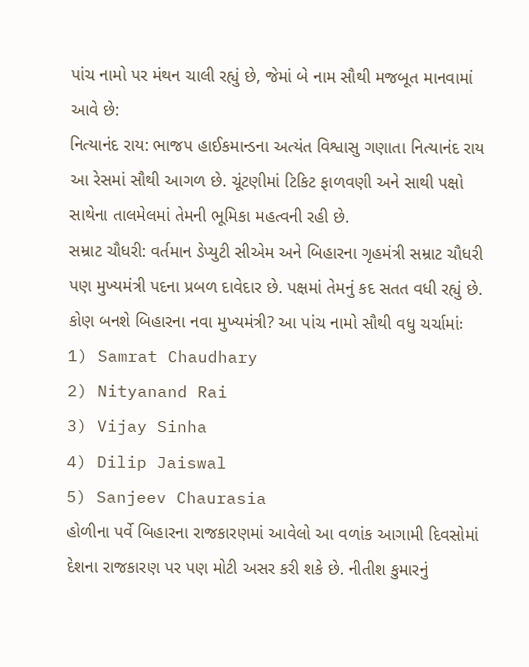પાંચ નામો પર મંથન ચાલી રહ્યું છે, જેમાં બે નામ સૌથી મજબૂત માનવામાં આવે છે:
નિત્યાનંદ રાય: ભાજપ હાઈકમાન્ડના અત્યંત વિશ્વાસુ ગણાતા નિત્યાનંદ રાય આ રેસમાં સૌથી આગળ છે. ચૂંટણીમાં ટિકિટ ફાળવણી અને સાથી પક્ષો સાથેના તાલમેલમાં તેમની ભૂમિકા મહત્વની રહી છે.
સમ્રાટ ચૌધરી: વર્તમાન ડેપ્યુટી સીએમ અને બિહારના ગૃહમંત્રી સમ્રાટ ચૌધરી પણ મુખ્યમંત્રી પદના પ્રબળ દાવેદાર છે. પક્ષમાં તેમનું કદ સતત વધી રહ્યું છે.
કોણ બનશે બિહારના નવા મુખ્યમંત્રી? આ પાંચ નામો સૌથી વધુ ચર્ચામાંઃ
1) Samrat Chaudhary
2) Nityanand Rai
3) Vijay Sinha
4) Dilip Jaiswal
5) Sanjeev Chaurasia
હોળીના પર્વે બિહારના રાજકારણમાં આવેલો આ વળાંક આગામી દિવસોમાં દેશના રાજકારણ પર પણ મોટી અસર કરી શકે છે. નીતીશ કુમારનું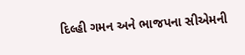દિલ્હી ગમન અને ભાજપના સીએમની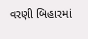વરણી બિહારમાં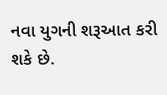નવા યુગની શરૂઆત કરી શકે છે.